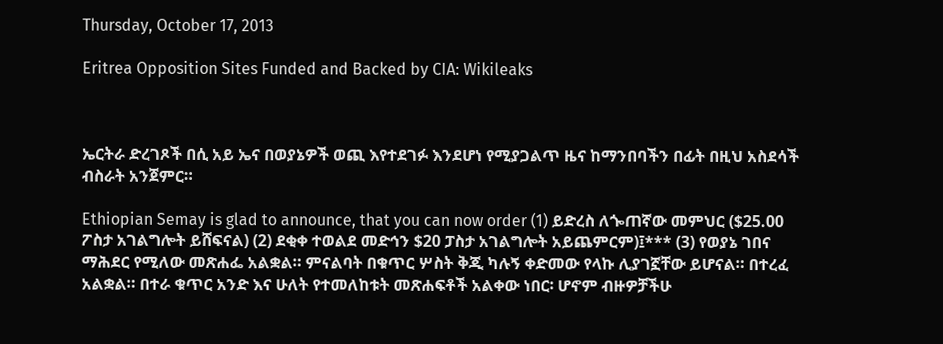Thursday, October 17, 2013

Eritrea Opposition Sites Funded and Backed by CIA: Wikileaks



ኤርትራ ድረገጾች በሲ አይ ኤና በወያኔዎች ወጪ እየተደገፉ እንደሆነ የሚያጋልጥ ዜና ከማንበባችን በፊት በዚህ አስደሳች ብስራት አንጀምር።

Ethiopian Semay is glad to announce, that you can now order (1) ይድረስ ለጐጠኛው መምህር ($25.00 ፖስታ አገልግሎት ይሸፍናል) (2) ደቂቀ ተወልደ መድኅን $20 ፓስታ አገልግሎት አይጨምርም)፤*** (3) የወያኔ ገበና ማሕደር የሚለው መጽሐፌ አልቋል። ምናልባት በቁጥር ሦስት ቅጂ ካሉኝ ቀድመው የላኩ ሊያገኟቸው ይሆናል። በተረፈ አልቋል። በተራ ቁጥር አንድ እና ሁለት የተመለከቱት መጽሐፍቶች አልቀው ነበር፡ ሆኖም ብዙዎቻችሁ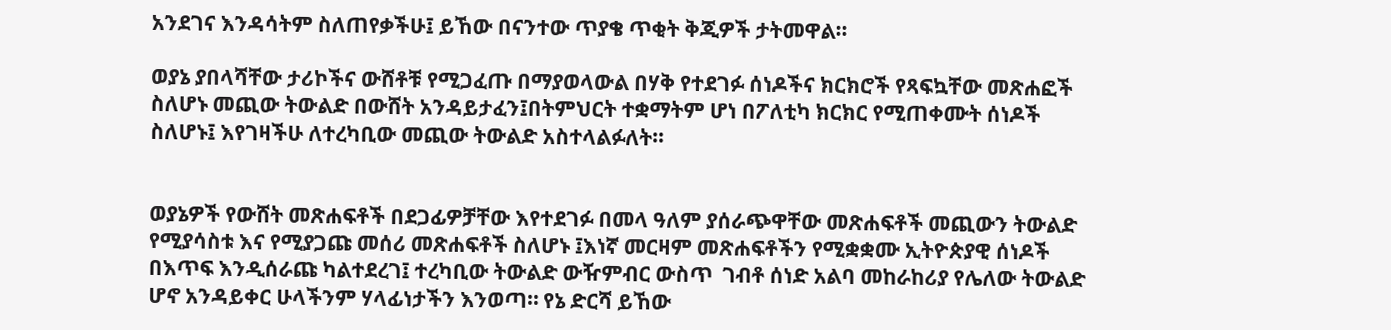አንደገና እንዳሳትም ስለጠየቃችሁ፤ ይኸው በናንተው ጥያቄ ጥቂት ቅጂዎች ታትመዋል።

ወያኔ ያበላሻቸው ታሪኮችና ውሸቶቹ የሚጋፈጡ በማያወላውል በሃቅ የተደገፉ ሰነዶችና ክርክሮች የጻፍኳቸው መጽሐፎች ስለሆኑ መጪው ትውልድ በውሸት አንዳይታፈን፤በትምህርት ተቋማትም ሆነ በፖለቲካ ክርክር የሚጠቀሙት ሰነዶች ስለሆኑ፤ እየገዛችሁ ለተረካቢው መጪው ትውልድ አስተላልፉለት።


ወያኔዎች የውሸት መጽሐፍቶች በደጋፊዎቻቸው እየተደገፉ በመላ ዓለም ያሰራጭዋቸው መጽሐፍቶች መጪውን ትውልድ የሚያሳስቱ እና የሚያጋጩ መሰሪ መጽሐፍቶች ስለሆኑ ፤እነኛ መርዛም መጽሐፍቶችን የሚቋቋሙ ኢትዮጵያዊ ሰነዶች በእጥፍ እንዲሰራጩ ካልተደረገ፤ ተረካቢው ትውልድ ውዥምብር ውስጥ  ገብቶ ሰነድ አልባ መከራከሪያ የሌለው ትውልድ ሆኖ አንዳይቀር ሁላችንም ሃላፊነታችን እንወጣ። የኔ ድርሻ ይኸው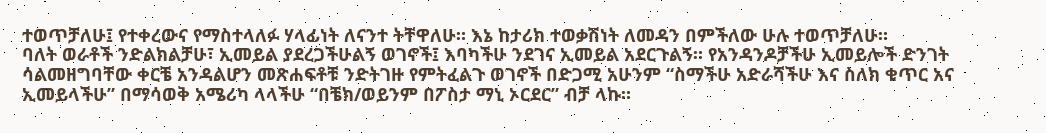ተወጥቻለሁ፤ የተቀረውና የማስተላለፉ ሃላፊነት ለናንተ ትቸዋለሁ። እኔ ከታሪክ ተወቃሽነት ለመዳን በምችለው ሁሉ ተወጥቻለሁ።
ባለት ወራቶች ንድልክልቻሁ፣ ኢመይል ያደረጋችሁልኝ ወገኖች፤ እባካችሁ ንደገና ኢመይል አደርጉልኝ። የአንዳንዶቻችሁ ኢመይሎች ድንገት ሳልመዘግባቸው ቀርቼ አንዳልሆን መጽሐፍቶቹ ንድትገዙ የምትፈልጉ ወገኖች በድጋሚ አሁንም “ስማችሁ አድራሻችሁ እና ስለክ ቁጥር አና ኢመይላችሁ” በማሳወቅ አሜሪካ ላላችሁ “በቼክ/ወይንም በፖስታ ማኒ ኦርደር” ብቻ ላኩ።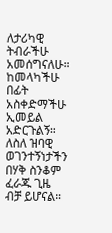ለታሪካዊ ትብራችሁ አመሰግናለሁ። ከመላካችሁ በፊት አስቀድማችሁ ኢመይል  አድርጉልኝ። ለስለ ዝባዊ ወገንተኝነታችን በሃቅ ስንቆም ፈራጁ ጊዜ ብቻ ይሆናል።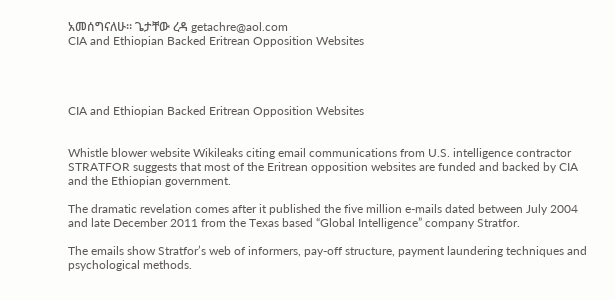አመሰግናለሁ። ጌታቸው ረዳ getachre@aol.com
CIA and Ethiopian Backed Eritrean Opposition Websites




CIA and Ethiopian Backed Eritrean Opposition Websites


Whistle blower website Wikileaks citing email communications from U.S. intelligence contractor STRATFOR suggests that most of the Eritrean opposition websites are funded and backed by CIA and the Ethiopian government.

The dramatic revelation comes after it published the five million e-mails dated between July 2004 and late December 2011 from the Texas based “Global Intelligence” company Stratfor.

The emails show Stratfor’s web of informers, pay-off structure, payment laundering techniques and psychological methods.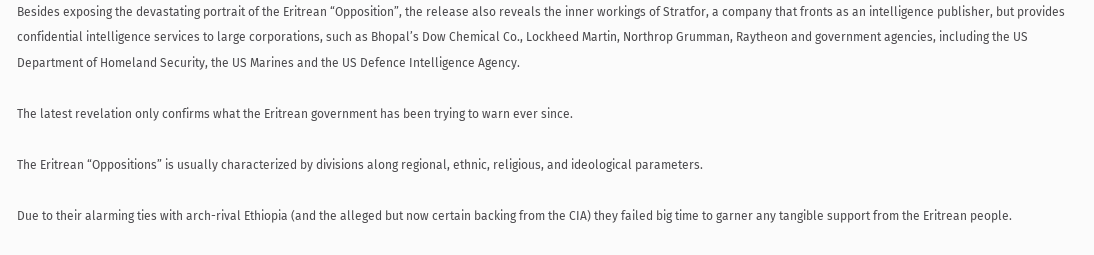Besides exposing the devastating portrait of the Eritrean “Opposition”, the release also reveals the inner workings of Stratfor, a company that fronts as an intelligence publisher, but provides confidential intelligence services to large corporations, such as Bhopal’s Dow Chemical Co., Lockheed Martin, Northrop Grumman, Raytheon and government agencies, including the US Department of Homeland Security, the US Marines and the US Defence Intelligence Agency.

The latest revelation only confirms what the Eritrean government has been trying to warn ever since.

The Eritrean “Oppositions” is usually characterized by divisions along regional, ethnic, religious, and ideological parameters.

Due to their alarming ties with arch-rival Ethiopia (and the alleged but now certain backing from the CIA) they failed big time to garner any tangible support from the Eritrean people.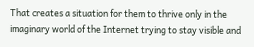That creates a situation for them to thrive only in the imaginary world of the Internet trying to stay visible and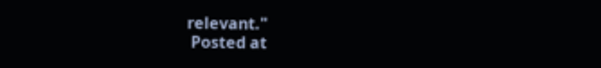relevant."
 Posted at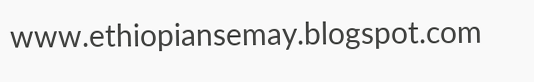www.ethiopiansemay.blogspot.com